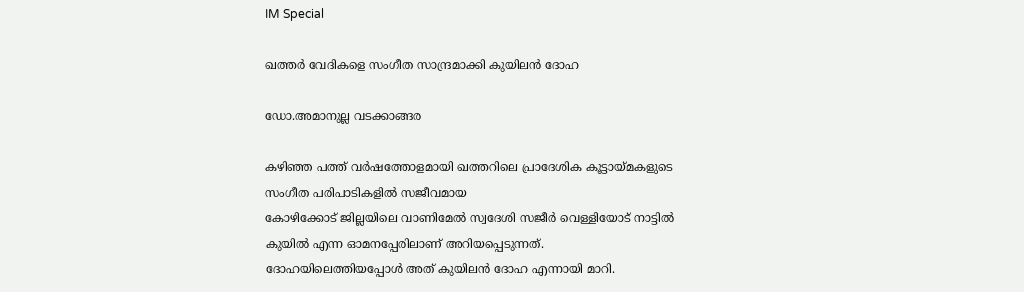IM Special

ഖത്തര്‍ വേദികളെ സംഗീത സാന്ദ്രമാക്കി കുയിലന്‍ ദോഹ

ഡോ.അമാനുല്ല വടക്കാങ്ങര

കഴിഞ്ഞ പത്ത് വര്‍ഷത്തോളമായി ഖത്തറിലെ പ്രാദേശിക കൂട്ടായ്മകളുടെ സംഗീത പരിപാടികളില്‍ സജീവമായ
കോഴിക്കോട് ജില്ലയിലെ വാണിമേല്‍ സ്വദേശി സജീര്‍ വെള്ളിയോട് നാട്ടില്‍ കുയില്‍ എന്ന ഓമനപ്പേരിലാണ് അറിയപ്പെടുന്നത്. ദോഹയിലെത്തിയപ്പോള്‍ അത് കുയിലന്‍ ദോഹ എന്നായി മാറി.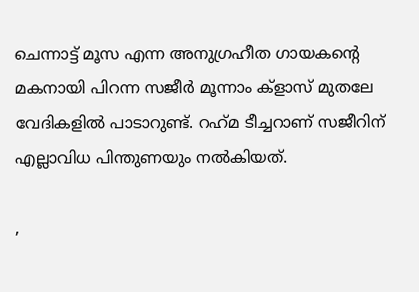ചെന്നാട്ട് മൂസ എന്ന അനുഗ്രഹീത ഗായകന്റെ മകനായി പിറന്ന സജീര്‍ മൂന്നാം ക്‌ളാസ് മുതലേ വേദികളില്‍ പാടാറുണ്ട്. റഹ്‌മ ടീച്ചറാണ് സജീറിന് എല്ലാവിധ പിന്തുണയും നല്‍കിയത്.

,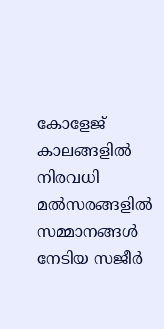കോളേജ് കാലങ്ങളില്‍ നിരവധി മല്‍സരങ്ങളില്‍ സമ്മാനങ്ങള്‍ നേടിയ സജീര്‍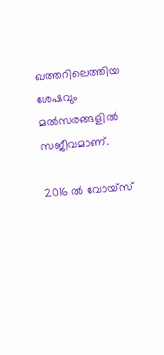ഖത്തറിലെത്തിയ ശേഷവും മല്‍സരങ്ങളില്‍ സജീവമാണ്.

2016 ല്‍ വോയ്‌സ്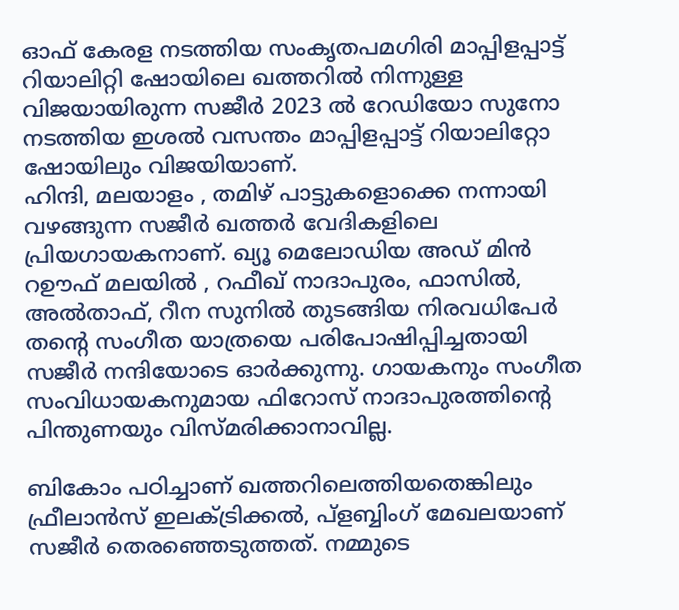ഓഫ് കേരള നടത്തിയ സംകൃതപമഗിരി മാപ്പിളപ്പാട്ട് റിയാലിറ്റി ഷോയിലെ ഖത്തറില്‍ നിന്നുള്ള വിജയായിരുന്ന സജീര്‍ 2023 ല്‍ റേഡിയോ സുനോ നടത്തിയ ഇശല്‍ വസന്തം മാപ്പിളപ്പാട്ട് റിയാലിറ്റോ ഷോയിലും വിജയിയാണ്.
ഹിന്ദി, മലയാളം , തമിഴ് പാട്ടുകളൊക്കെ നന്നായി വഴങ്ങുന്ന സജീര്‍ ഖത്തര്‍ വേദികളിലെ പ്രിയഗായകനാണ്. ഖ്യൂ മെലോഡിയ അഡ് മിന്‍ റഊഫ് മലയില്‍ , റഫീഖ് നാദാപുരം, ഫാസില്‍, അല്‍താഫ്, റീന സുനില്‍ തുടങ്ങിയ നിരവധിപേര്‍ തന്റെ സംഗീത യാത്രയെ പരിപോഷിപ്പിച്ചതായി സജീര്‍ നന്ദിയോടെ ഓര്‍ക്കുന്നു. ഗായകനും സംഗീത സംവിധായകനുമായ ഫിറോസ് നാദാപുരത്തിന്റെ പിന്തുണയും വിസ്മരിക്കാനാവില്ല.

ബികോം പഠിച്ചാണ് ഖത്തറിലെത്തിയതെങ്കിലും ഫ്രീലാന്‍സ് ഇലക്ട്രിക്കല്‍, പ്‌ളബ്ബിംഗ് മേഖലയാണ് സജീര്‍ തെരഞ്ഞെടുത്തത്. നമ്മുടെ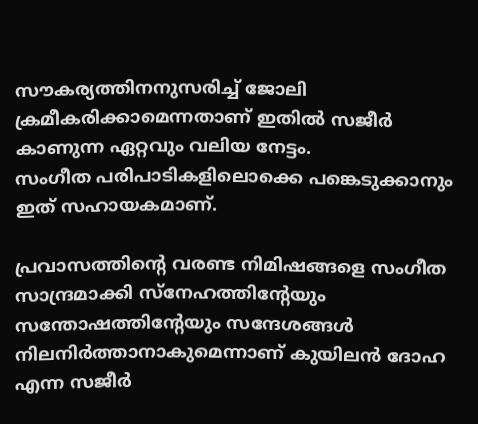സൗകര്യത്തിനനുസരിച്ച് ജോലി ക്രമീകരിക്കാമെന്നതാണ് ഇതില്‍ സജീര്‍ കാണുന്ന ഏറ്റവും വലിയ നേട്ടം.
സംഗീത പരിപാടികളിലൊക്കെ പങ്കെടുക്കാനും ഇത് സഹായകമാണ്.

പ്രവാസത്തിന്റെ വരണ്ട നിമിഷങ്ങളെ സംഗീത സാന്ദ്രമാക്കി സ്‌നേഹത്തിന്റേയും സന്തോഷത്തിന്റേയും സന്ദേശങ്ങള്‍ നിലനിര്‍ത്താനാകുമെന്നാണ് കുയിലന്‍ ദോഹ എന്ന സജീര്‍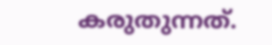കരുതുന്നത്.